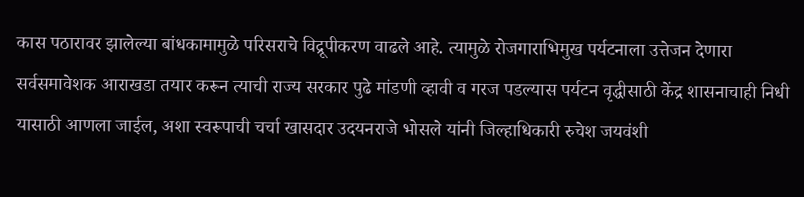कास पठारावर झालेल्या बांधकामामुळे परिसराचे विद्रूपीकरण वाढले आहे. त्यामुळे रोजगाराभिमुख पर्यटनाला उत्तेजन देणारा सर्वसमावेशक आराखडा तयार करून त्याची राज्य सरकार पुढे मांडणी व्हावी व गरज पडल्यास पर्यटन वृद्धीसाठी केंद्र शासनाचाही निधी यासाठी आणला जाईल, अशा स्वरूपाची चर्चा खासदार उदयनराजे भोसले यांनी जिल्हाधिकारी रुचेश जयवंशी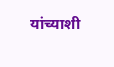यांच्याशी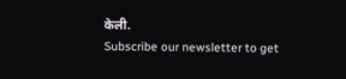केली.
Subscribe our newsletter to get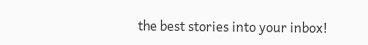the best stories into your inbox!